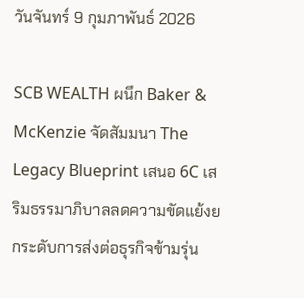วันจันทร์ 9 กุมภาพันธ์ 2026

SCB WEALTH ผนึก Baker & McKenzie จัดสัมมนา The Legacy Blueprint เสนอ 6C เสริมธรรมาภิบาลลดความขัดแย้งยกระดับการส่งต่อธุรกิจข้ามรุ่น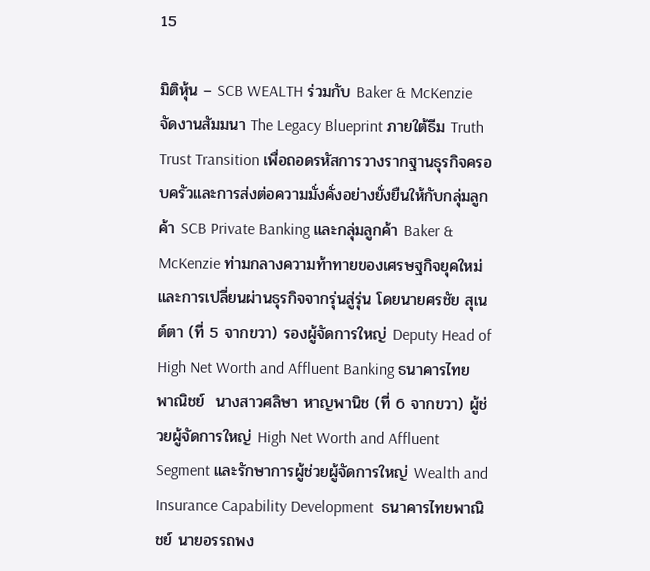15

มิติหุ้น – SCB WEALTH ร่วมกับ Baker & McKenzie จัดงานสัมมนา The Legacy Blueprint ภายใต้ธีม Truth Trust Transition เพื่อถอดรหัสการวางรากฐานธุรกิจครอบครัวและการส่งต่อความมั่งคั่งอย่างยั่งยืนให้กับกลุ่มลูกค้า SCB Private Banking และกลุ่มลูกค้า Baker & McKenzie ท่ามกลางความท้าทายของเศรษฐกิจยุคใหม่และการเปลี่ยนผ่านธุรกิจจากรุ่นสู่รุ่น โดยนายศรชัย สุเนต์ตา (ที่ 5 จากขวา) รองผู้จัดการใหญ่ Deputy Head of High Net Worth and Affluent Banking ธนาคารไทยพาณิชย์  นางสาวศลิษา หาญพานิช (ที่ 6 จากขวา) ผู้ช่วยผู้จัดการใหญ่ High Net Worth and Affluent Segment และรักษาการผู้ช่วยผู้จัดการใหญ่ Wealth and Insurance Capability Development  ธนาคารไทยพาณิชย์ นายอรรถพง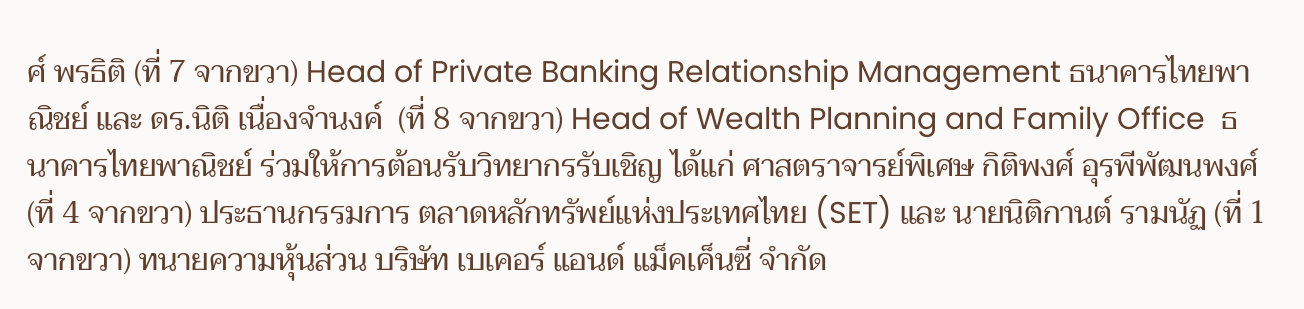ศ์ พรธิติ (ที่ 7 จากขวา) Head of Private Banking Relationship Management ธนาคารไทยพาณิชย์ และ ดร.นิติ เนื่องจำนงค์  (ที่ 8 จากขวา) Head of Wealth Planning and Family Office  ธนาคารไทยพาณิชย์ ร่วมให้การต้อนรับวิทยากรรับเชิญ ได้แก่ ศาสตราจารย์พิเศษ กิติพงศ์ อุรพีพัฒนพงศ์ (ที่ 4 จากขวา) ประธานกรรมการ ตลาดหลักทรัพย์แห่งประเทศไทย (SET) และ นายนิติกานต์ รามนัฏ (ที่ 1 จากขวา) ทนายความหุ้นส่วน บริษัท เบเคอร์ แอนด์ แม็คเค็นซี่ จำกัด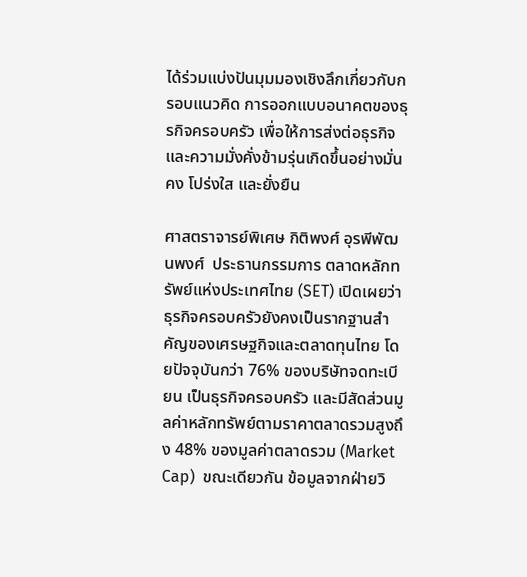ได้ร่วมแบ่งปันมุมมองเชิงลึกเกี่ยวกับกรอบแนวคิด การออกแบบอนาคตของธุรกิจครอบครัว เพื่อให้การส่งต่อธุรกิจและความมั่งคั่งข้ามรุ่นเกิดขึ้นอย่างมั่นคง โปร่งใส และยั่งยืน

ศาสตราจารย์พิเศษ กิติพงศ์ อุรพีพัฒนพงศ์  ประธานกรรมการ ตลาดหลักทรัพย์แห่งประเทศไทย (SET) เปิดเผยว่า ธุรกิจครอบครัวยังคงเป็นรากฐานสำคัญของเศรษฐกิจและตลาดทุนไทย โดยปัจจุบันกว่า 76% ของบริษัทจดทะเบียน เป็นธุรกิจครอบครัว และมีสัดส่วนมูลค่าหลักทรัพย์ตามราคาตลาดรวมสูงถึง 48% ของมูลค่าตลาดรวม (Market Cap)  ขณะเดียวกัน ข้อมูลจากฝ่ายวิ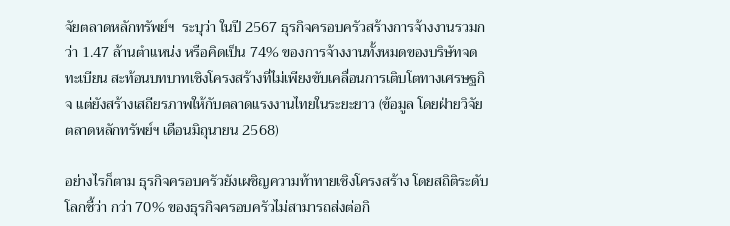จัยตลาดหลักทรัพย์ฯ  ระบุว่า ในปี 2567 ธุรกิจครอบครัวสร้างการจ้างงานรวมกว่า 1.47 ล้านตำแหน่ง หรือคิดเป็น 74% ของการจ้างงานทั้งหมดของบริษัทจดทะเบียน สะท้อนบทบาทเชิงโครงสร้างที่ไม่เพียงขับเคลื่อนการเติบโตทางเศรษฐกิจ แต่ยังสร้างเสถียรภาพให้กับตลาดแรงงานไทยในระยะยาว (ข้อมูล โดยฝ่ายวิจัยตลาดหลักทรัพย์ฯ เดือนมิถุนายน 2568)

อย่างไรก็ตาม ธุรกิจครอบครัวยังเผชิญความท้าทายเชิงโครงสร้าง โดยสถิติระดับโลกชี้ว่า กว่า 70% ของธุรกิจครอบครัวไม่สามารถส่งต่อกิ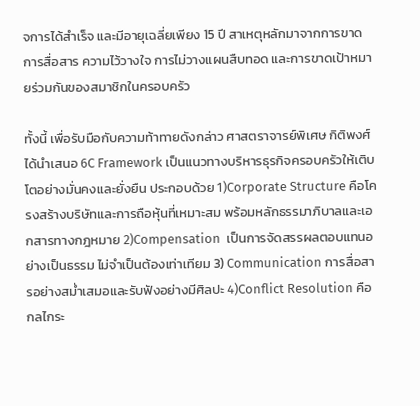จการได้สำเร็จ และมีอายุเฉลี่ยเพียง 15 ปี สาเหตุหลักมาจากการขาดการสื่อสาร ความไว้วางใจ การไม่วางแผนสืบทอด และการขาดเป้าหมายร่วมกันของสมาชิกในครอบครัว

ทั้งนี้ เพื่อรับมือกับความท้าทายดังกล่าว ศาสตราจารย์พิเศษ กิติพงศ์ ได้นำเสนอ 6C Framework เป็นแนวทางบริหารธุรกิจครอบครัวให้เติบโตอย่างมั่นคงและยั่งยืน ประกอบด้วย 1)Corporate Structure คือโครงสร้างบริษัทและการถือหุ้นที่เหมาะสม พร้อมหลักธรรมาภิบาลและเอกสารทางกฎหมาย 2)Compensation  เป็นการจัดสรรผลตอบแทนอย่างเป็นธรรม ไม่จำเป็นต้องเท่าเทียม 3) Communication การสื่อสารอย่างสม่ำเสมอและรับฟังอย่างมีศิลปะ 4)Conflict Resolution คือ กลไกระ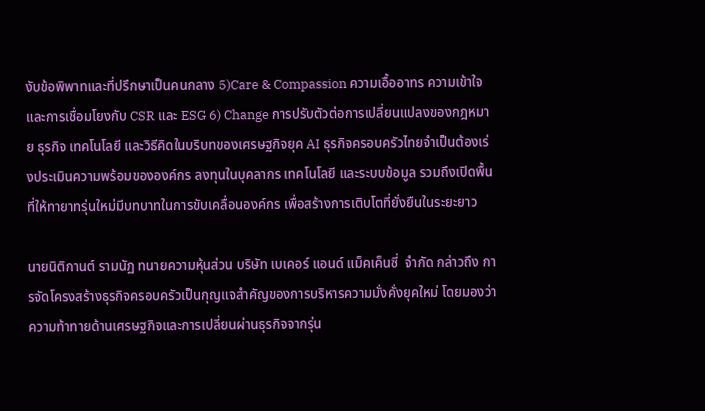งับข้อพิพาทและที่ปรึกษาเป็นคนกลาง 5)Care & Compassion ความเอื้ออาทร ความเข้าใจ และการเชื่อมโยงกับ CSR และ ESG 6) Change การปรับตัวต่อการเปลี่ยนแปลงของกฎหมาย ธุรกิจ เทคโนโลยี และวิธีคิดในบริบทของเศรษฐกิจยุค AI ธุรกิจครอบครัวไทยจำเป็นต้องเร่งประเมินความพร้อมขององค์กร ลงทุนในบุคลากร เทคโนโลยี และระบบข้อมูล รวมถึงเปิดพื้นที่ให้ทายาทรุ่นใหม่มีบทบาทในการขับเคลื่อนองค์กร เพื่อสร้างการเติบโตที่ยั่งยืนในระยะยาว

นายนิติกานต์ รามนัฏ ทนายความหุ้นส่วน บริษัท เบเคอร์ แอนด์ แม็คเค็นซี่  จำกัด กล่าวถึง การจัดโครงสร้างธุรกิจครอบครัวเป็นกุญแจสำคัญของการบริหารความมั่งคั่งยุคใหม่ โดยมองว่า ความท้าทายด้านเศรษฐกิจและการเปลี่ยนผ่านธุรกิจจากรุ่น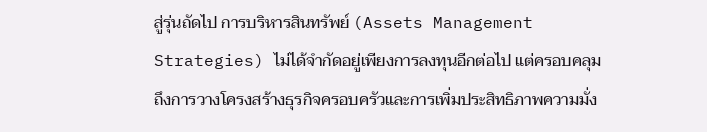สู่รุ่นถัดไป การบริหารสินทรัพย์ (Assets Management Strategies) ไม่ได้จำกัดอยู่เพียงการลงทุนอีกต่อไป แต่ครอบคลุมถึงการวางโครงสร้างธุรกิจครอบครัวและการเพิ่มประสิทธิภาพความมั่ง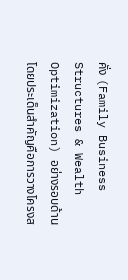คั่ง (Family Business Structures & Wealth Optimization) อย่างรอบด้าน โดยประเด็นสำคัญคือการวางโครงส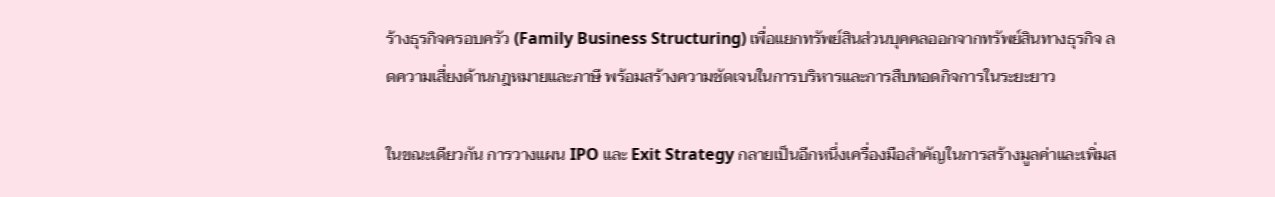ร้างธุรกิจครอบครัว (Family Business Structuring) เพื่อแยกทรัพย์สินส่วนบุคคลออกจากทรัพย์สินทางธุรกิจ ลดความเสี่ยงด้านกฎหมายและภาษี พร้อมสร้างความชัดเจนในการบริหารและการสืบทอดกิจการในระยะยาว

ในขณะเดียวกัน การวางแผน IPO และ Exit Strategy กลายเป็นอีกหนึ่งเครื่องมือสำคัญในการสร้างมูลค่าและเพิ่มส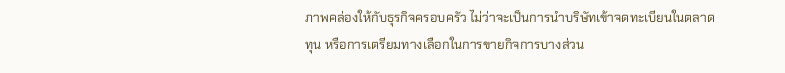ภาพคล่องให้กับธุรกิจครอบครัว ไม่ว่าจะเป็นการนำบริษัทเข้าจดทะเบียนในตลาดทุน หรือการเตรียมทางเลือกในการขายกิจการบางส่วน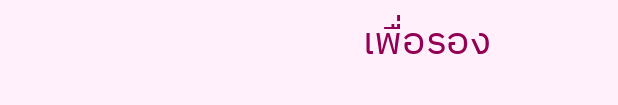เพื่อรอง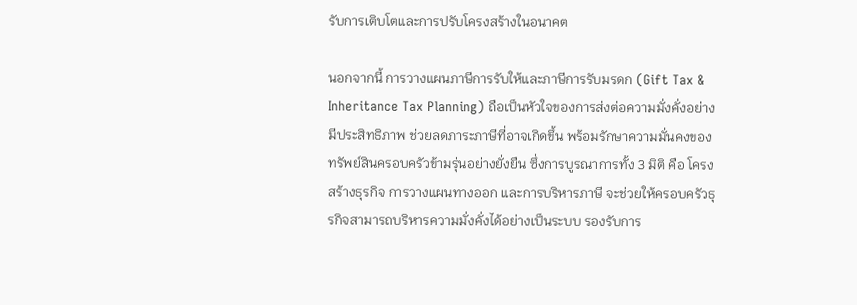รับการเติบโตและการปรับโครงสร้างในอนาคต

นอกจากนี้ การวางแผนภาษีการรับให้และภาษีการรับมรดก (Gift Tax & Inheritance Tax Planning) ถือเป็นหัวใจของการส่งต่อความมั่งคั่งอย่างมีประสิทธิภาพ ช่วยลดภาระภาษีที่อาจเกิดขึ้น พร้อมรักษาความมั่นคงของทรัพย์สินครอบครัวข้ามรุ่นอย่างยั่งยืน ซึ่งการบูรณาการทั้ง 3 มิติ คือ โครงสร้างธุรกิจ การวางแผนทางออก และการบริหารภาษี จะช่วยให้ครอบครัวธุรกิจสามารถบริหารความมั่งคั่งได้อย่างเป็นระบบ รองรับการ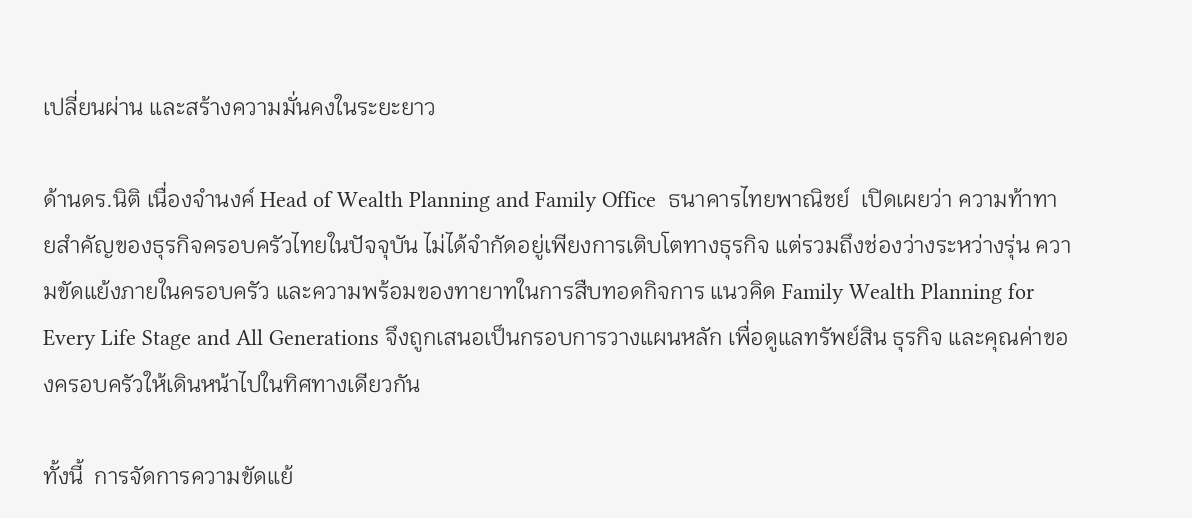เปลี่ยนผ่าน และสร้างความมั่นคงในระยะยาว

ด้านดร.นิติ เนื่องจำนงค์ Head of Wealth Planning and Family Office  ธนาคารไทยพาณิชย์  เปิดเผยว่า ความท้าทายสำคัญของธุรกิจครอบครัวไทยในปัจจุบัน ไม่ได้จำกัดอยู่เพียงการเติบโตทางธุรกิจ แต่รวมถึงช่องว่างระหว่างรุ่น ความขัดแย้งภายในครอบครัว และความพร้อมของทายาทในการสืบทอดกิจการ แนวคิด Family Wealth Planning for Every Life Stage and All Generations จึงถูกเสนอเป็นกรอบการวางแผนหลัก เพื่อดูแลทรัพย์สิน ธุรกิจ และคุณค่าของครอบครัวให้เดินหน้าไปในทิศทางเดียวกัน

ทั้งนี้  การจัดการความขัดแย้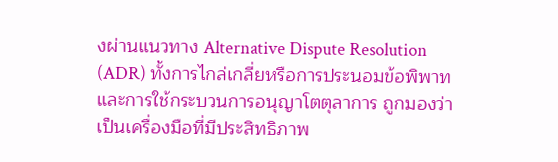งผ่านแนวทาง Alternative Dispute Resolution (ADR) ทั้งการไกล่เกลี่ยหรือการประนอมข้อพิพาทและการใช้กระบวนการอนุญาโตตุลาการ ถูกมองว่าเป็นเครื่องมือที่มีประสิทธิภาพ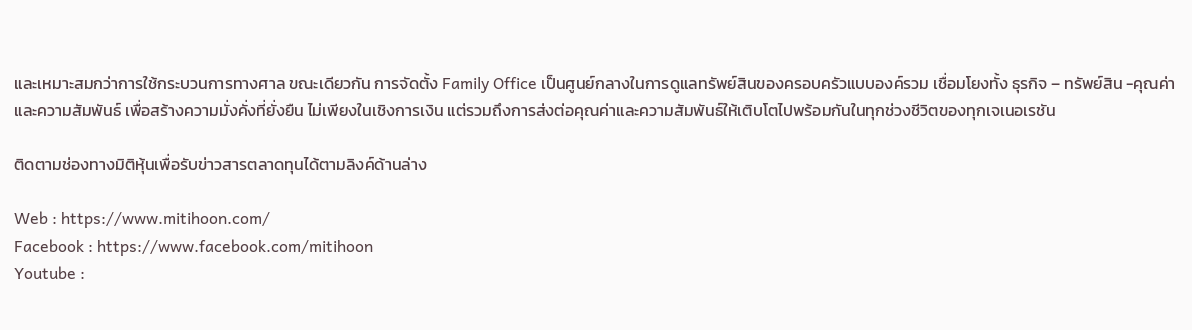และเหมาะสมกว่าการใช้กระบวนการทางศาล ขณะเดียวกัน การจัดตั้ง Family Office เป็นศูนย์กลางในการดูแลทรัพย์สินของครอบครัวแบบองค์รวม เชื่อมโยงทั้ง ธุรกิจ – ทรัพย์สิน -คุณค่า และความสัมพันธ์ เพื่อสร้างความมั่งคั่งที่ยั่งยืน ไม่เพียงในเชิงการเงิน แต่รวมถึงการส่งต่อคุณค่าและความสัมพันธ์ให้เติบโตไปพร้อมกันในทุกช่วงชีวิตของทุกเจเนอเรชัน

ติดตามช่องทางมิติหุ้นเพื่อรับข่าวสารตลาดทุนได้ตามลิงค์ด้านล่าง

Web : https://www.mitihoon.com/
Facebook : https://www.facebook.com/mitihoon
Youtube :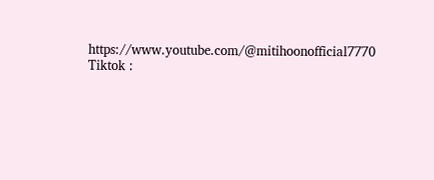https://www.youtube.com/@mitihoonofficial7770
Tiktok :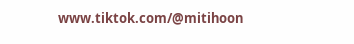www.tiktok.com/@mitihoon